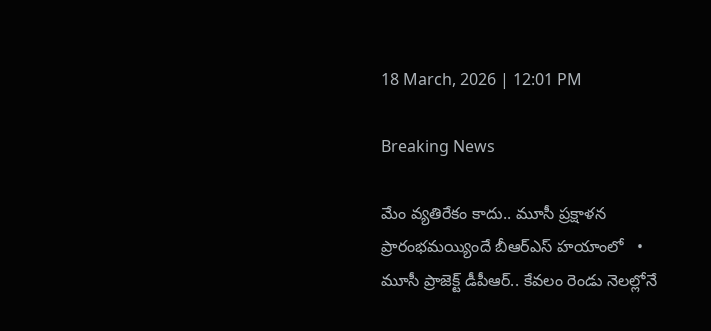18 March, 2026 | 12:01 PM

Breaking News

మేం వ్యతిరేకం కాదు.. మూసీ ప్రక్షాళన ప్రారంభమయ్యిందే బీఆర్ఎస్ హయాంలో   •   మూసీ ప్రాజెక్ట్ డీపీఆర్.. కేవలం రెండు నెలల్లోనే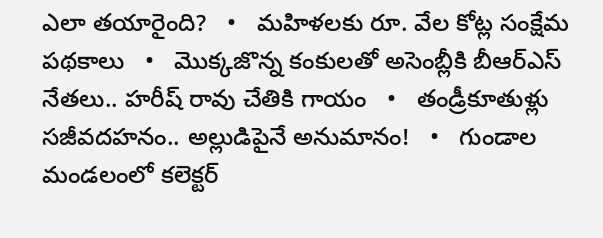ఎలా తయారైంది?   •   మహిళలకు రూ. వేల కోట్ల సంక్షేమ పథకాలు   •   మొక్కజొన్న కంకులతో అసెంబ్లీకి బీఆర్ఎస్ నేతలు.. హరీష్ రావు చేతికి గాయం   •   తండ్రీకూతుళ్లు సజీవదహనం.. అల్లుడిపైనే అనుమానం!   •   గుండాల మండలంలో కలెక్టర్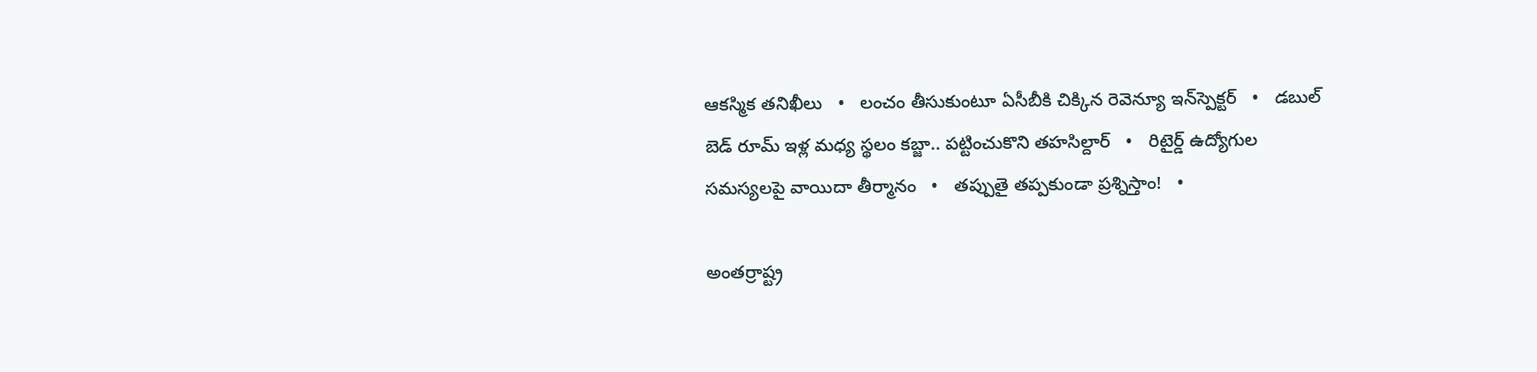ఆకస్మిక తనిఖీలు   •   లంచం తీసుకుంటూ ఏసీబీకి చిక్కిన రెవెన్యూ ఇన్‌స్పెక్టర్‌   •   డబుల్ బెడ్ రూమ్ ఇళ్ల మధ్య స్థలం కబ్జా.. పట్టించుకొని తహసిల్దార్   •   రిటైర్డ్ ఉద్యోగుల సమస్యలపై వాయిదా తీర్మానం   •   తప్పుతై తప్పకుండా ప్రశ్నిస్తాం!   •

అంతర్రాష్ట్ర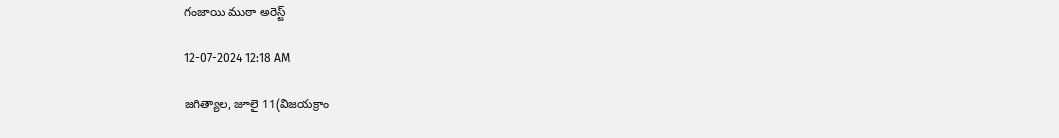గంజాయి ముఠా అరెస్ట్

12-07-2024 12:18 AM

జగిత్యాల, జూలై 11(విజయక్రాం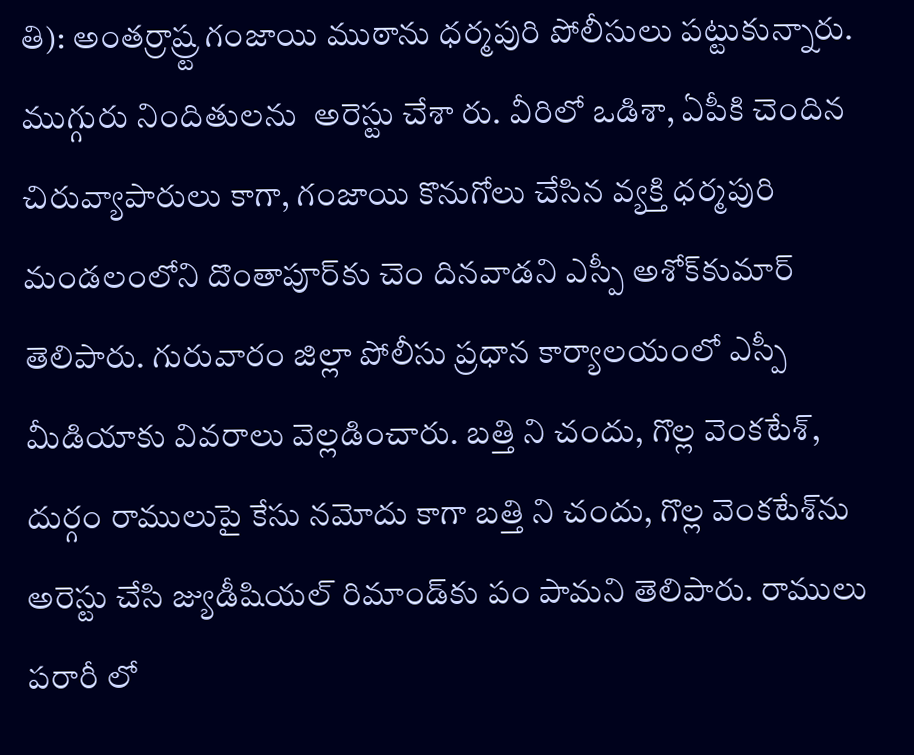తి): అంతర్రాష్ర్ట గంజాయి ముఠాను ధర్మపురి పోలీసులు పట్టుకున్నారు. ముగ్గురు నిందితులను  అరెస్టు చేశా రు. వీరిలో ఒడిశా, ఏపీకి చెందిన చిరువ్యాపారులు కాగా, గంజాయి కొనుగోలు చేసిన వ్యక్తి ధర్మపురి మండలంలోని దొంతాపూర్‌కు చెం దినవాడని ఎస్పీ అశోక్‌కుమార్ తెలిపారు. గురువారం జిల్లా పోలీసు ప్రధాన కార్యాలయంలో ఎస్పీ మీడియాకు వివరాలు వెల్లడించారు. బత్తి ని చందు, గొల్ల వెంకటేశ్, దుర్గం రాములుపై కేసు నమోదు కాగా బత్తి ని చందు, గొల్ల వెంకటేశ్‌ను అరెస్టు చేసి జ్యుడీషియల్ రిమాండ్‌కు పం పామని తెలిపారు. రాములు పరారీ లో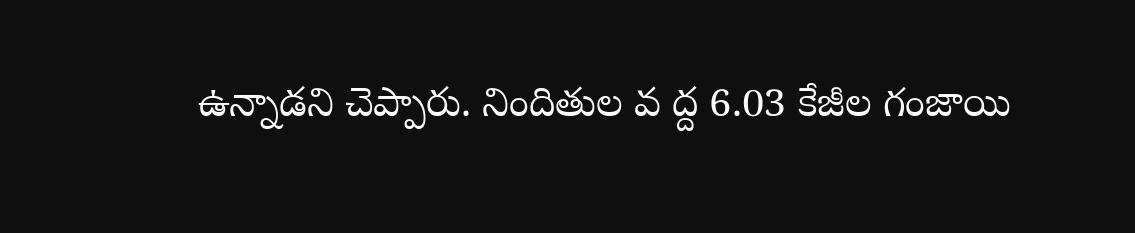ఉన్నాడని చెప్పారు. నిందితుల వ ద్ద 6.03 కేజీల గంజాయి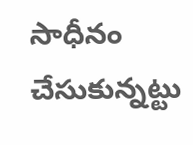సాధీనం చేసుకున్నట్టు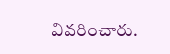వివరించారు.